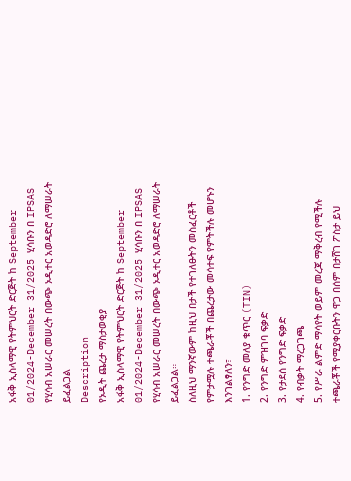አፋቅ ኢስላማዊ የትምህርት ድርጅት ከ September 01/2024-December 31/2025 ሂሳቡን በ IPSAS የሂሳብ አሠራር መሠረት በውጭ ኦዲተር አወዳድሮ ለማሠራት ይፈልጋል
Description
የኦዲት ጨረታ ማስታወቂያ
አፋቅ ኢስላማዊ የትምህርት ድርጅት ከ September 01/2024-December 31/2025 ሂሳቡን በ IPSAS የሂሳብ አሠራር መሠረት በውጭ ኦዲተር አወዳድሮ ለማሠራት ይፈልጋል።
ስለዚህ ማንኛውም ከዚህ በታች የተገለፁትን መስፈርቶች የምታሟሉ ተጫራቾች በጨረታው መሳተፍ የምትችሉ መሆኑን እንገልፃለን፣
1. የንግድ መለያ ቁጥር (TIN)
2. የንግድ ምዝገባ ፍቃድ
3. የታደሰ የንግድ ፍቃድ
4. የብቃት ማረጋገጫ
5. የሥራ ልምድ ማሳየት ወይም መረጃ ማቅረብ የሚችሉ
ተጫራቾች የሚያቀርቡትን ዋጋ በሰም በታሸገ ፖስታ ይህ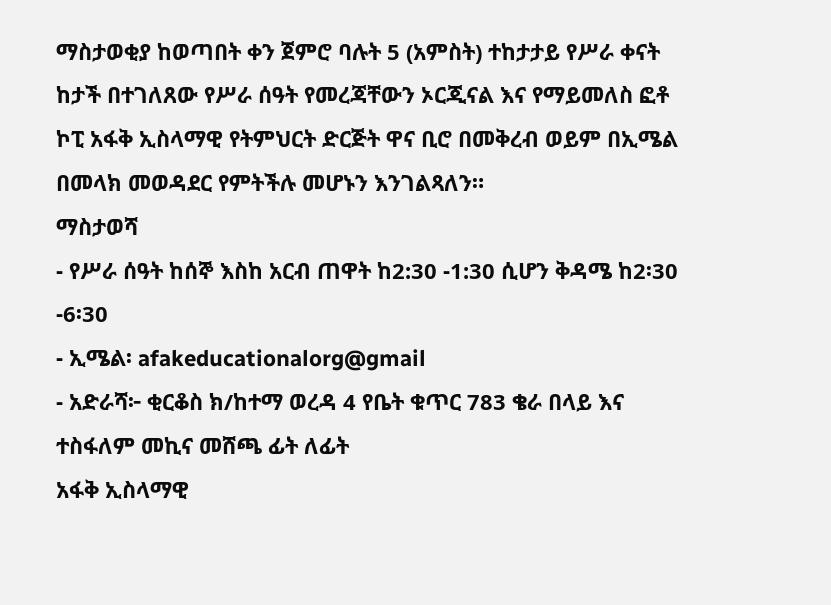ማስታወቂያ ከወጣበት ቀን ጀምሮ ባሉት 5 (አምስት) ተከታታይ የሥራ ቀናት ከታች በተገለጸው የሥራ ሰዓት የመረጃቸውን ኦርጂናል እና የማይመለስ ፎቶ ኮፒ አፋቅ ኢስላማዊ የትምህርት ድርጅት ዋና ቢሮ በመቅረብ ወይም በኢሜል በመላክ መወዳደር የምትችሉ መሆኑን እንገልጻለን።
ማስታወሻ
- የሥራ ሰዓት ከሰኞ እስከ አርብ ጠዋት ከ2:30 -1:30 ሲሆን ቅዳሜ ከ2፡30 -6፡30
- ኢሜል፡ afakeducationalorg@gmail
- አድራሻ፦ ቂርቆስ ክ/ከተማ ወረዳ 4 የቤት ቁጥር 783 ቄራ በላይ እና ተስፋለም መኪና መሸጫ ፊት ለፊት
አፋቅ ኢስላማዊ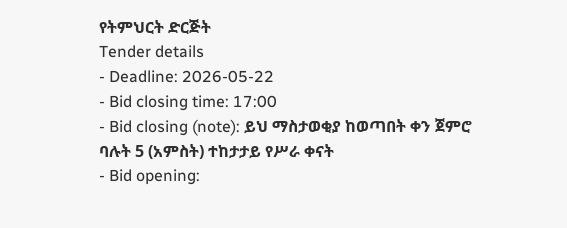የትምህርት ድርጅት
Tender details
- Deadline: 2026-05-22
- Bid closing time: 17:00
- Bid closing (note): ይህ ማስታወቂያ ከወጣበት ቀን ጀምሮ ባሉት 5 (አምስት) ተከታታይ የሥራ ቀናት
- Bid opening: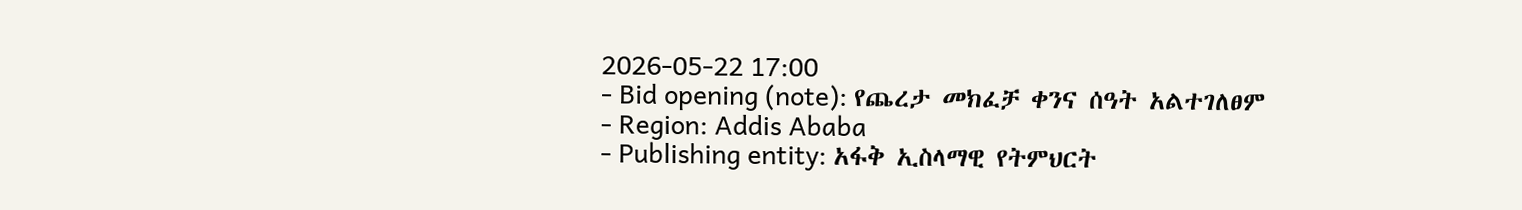2026-05-22 17:00
- Bid opening (note): የጨረታ መክፈቻ ቀንና ሰዓት አልተገለፀም
- Region: Addis Ababa
- Publishing entity: አፋቅ ኢስላማዊ የትምህርት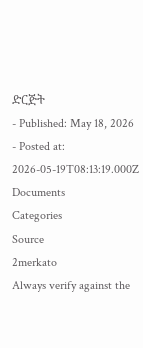ድርጅት
- Published: May 18, 2026
- Posted at: 2026-05-19T08:13:19.000Z
Documents
Categories
Source
2merkato
Always verify against the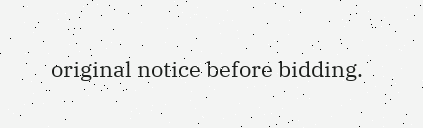original notice before bidding.